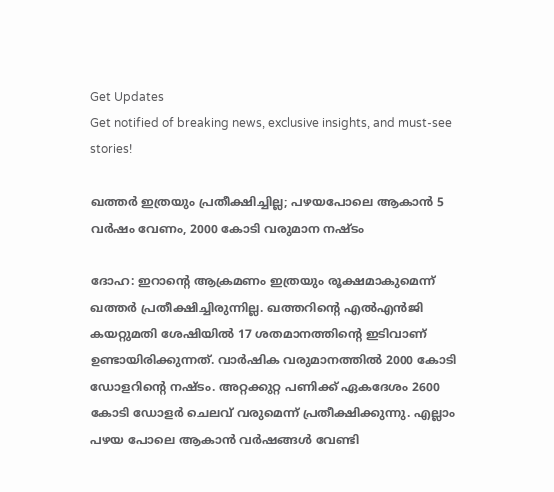Get Updates
Get notified of breaking news, exclusive insights, and must-see stories!

ഖത്തര്‍ ഇത്രയും പ്രതീക്ഷിച്ചില്ല; പഴയപോലെ ആകാന്‍ 5 വര്‍ഷം വേണം, 2000 കോടി വരുമാന നഷ്ടം

ദോഹ: ഇറാന്റെ ആക്രമണം ഇത്രയും രൂക്ഷമാകുമെന്ന് ഖത്തര്‍ പ്രതീക്ഷിച്ചിരുന്നില്ല. ഖത്തറിന്റെ എല്‍എന്‍ജി കയറ്റുമതി ശേഷിയില്‍ 17 ശതമാനത്തിന്റെ ഇടിവാണ് ഉണ്ടായിരിക്കുന്നത്. വാര്‍ഷിക വരുമാനത്തില്‍ 2000 കോടി ഡോളറിന്റെ നഷ്ടം. അറ്റക്കുറ്റ പണിക്ക് ഏകദേശം 2600 കോടി ഡോളര്‍ ചെലവ് വരുമെന്ന് പ്രതീക്ഷിക്കുന്നു. എല്ലാം പഴയ പോലെ ആകാന്‍ വര്‍ഷങ്ങള്‍ വേണ്ടി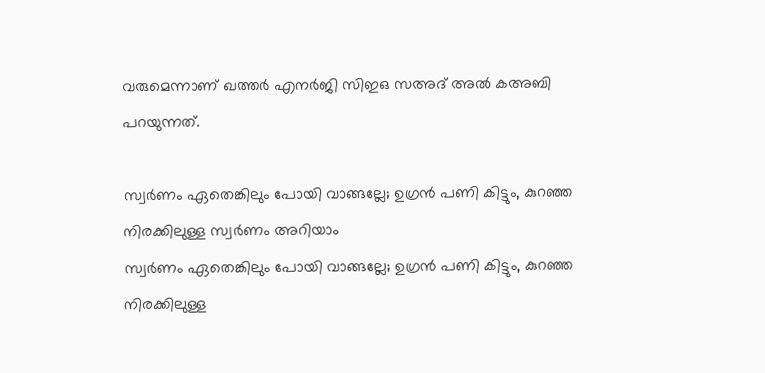വരുമെന്നാണ് ഖത്തര്‍ എനര്‍ജി സിഇഒ സഅദ് അല്‍ കഅബി പറയുന്നത്.

സ്വര്‍ണം ഏതെങ്കിലും പോയി വാങ്ങല്ലേ; ഉഗ്രന്‍ പണി കിട്ടും, കുറഞ്ഞ നിരക്കിലുള്ള സ്വര്‍ണം അറിയാം
സ്വര്‍ണം ഏതെങ്കിലും പോയി വാങ്ങല്ലേ; ഉഗ്രന്‍ പണി കിട്ടും, കുറഞ്ഞ നിരക്കിലുള്ള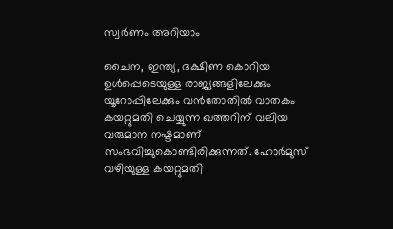സ്വര്‍ണം അറിയാം

ചൈന, ഇന്ത്യ, ദക്ഷിണ കൊറിയ ഉള്‍പ്പെടെയുള്ള രാജ്യങ്ങളിലേക്കും യൂറോപ്പിലേക്കും വന്‍തോതില്‍ വാതകം കയറ്റുമതി ചെയ്യുന്ന ഖത്തറിന് വലിയ വരുമാന നഷ്ടമാണ് സംഭവിച്ചുകൊണ്ടിരിക്കുന്നത്. ഹോര്‍മുസ് വഴിയുള്ള കയറ്റുമതി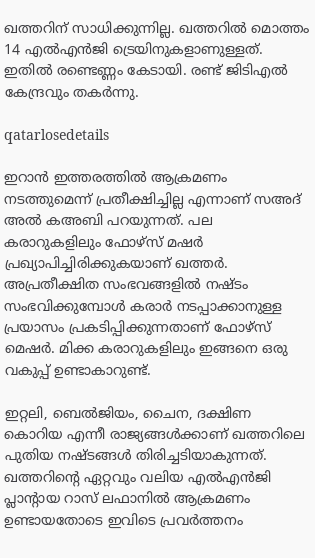ഖത്തറിന് സാധിക്കുന്നില്ല. ഖത്തറില്‍ മൊത്തം 14 എല്‍എന്‍ജി ട്രെയിനുകളാണുള്ളത്. ഇതില്‍ രണ്ടെണ്ണം കേടായി. രണ്ട് ജിടിഎല്‍ കേന്ദ്രവും തകര്‍ന്നു.

qatarlosedetails

ഇറാന്‍ ഇത്തരത്തില്‍ ആക്രമണം നടത്തുമെന്ന് പ്രതീക്ഷിച്ചില്ല എന്നാണ് സഅദ് അല്‍ കഅബി പറയുന്നത്. പല കരാറുകളിലും ഫോഴ്‌സ് മഷര്‍ പ്രഖ്യാപിച്ചിരിക്കുകയാണ് ഖത്തര്‍. അപ്രതീക്ഷിത സംഭവങ്ങളില്‍ നഷ്ടം സംഭവിക്കുമ്പോള്‍ കരാര്‍ നടപ്പാക്കാനുള്ള പ്രയാസം പ്രകടിപ്പിക്കുന്നതാണ് ഫോഴ്‌സ് മെഷര്‍. മിക്ക കരാറുകളിലും ഇങ്ങനെ ഒരു വകുപ്പ് ഉണ്ടാകാറുണ്ട്.

ഇറ്റലി, ബെല്‍ജിയം, ചൈന, ദക്ഷിണ കൊറിയ എന്നീ രാജ്യങ്ങള്‍ക്കാണ് ഖത്തറിലെ പുതിയ നഷ്ടങ്ങള്‍ തിരിച്ചടിയാകുന്നത്. ഖത്തറിന്റെ ഏറ്റവും വലിയ എല്‍എന്‍ജി പ്ലാന്റായ റാസ് ലഫാനില്‍ ആക്രമണം ഉണ്ടായതോടെ ഇവിടെ പ്രവര്‍ത്തനം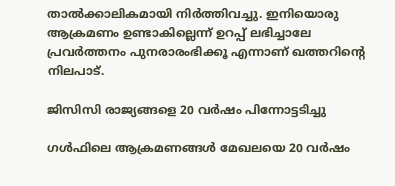താല്‍ക്കാലികമായി നിര്‍ത്തിവച്ചു. ഇനിയൊരു ആക്രമണം ഉണ്ടാകില്ലെന്ന് ഉറപ്പ് ലഭിച്ചാലേ പ്രവര്‍ത്തനം പുനരാരംഭിക്കൂ എന്നാണ് ഖത്തറിന്റെ നിലപാട്.

ജിസിസി രാജ്യങ്ങളെ 20 വര്‍ഷം പിന്നോട്ടടിച്ചു

ഗള്‍ഫിലെ ആക്രമണങ്ങള്‍ മേഖലയെ 20 വര്‍ഷം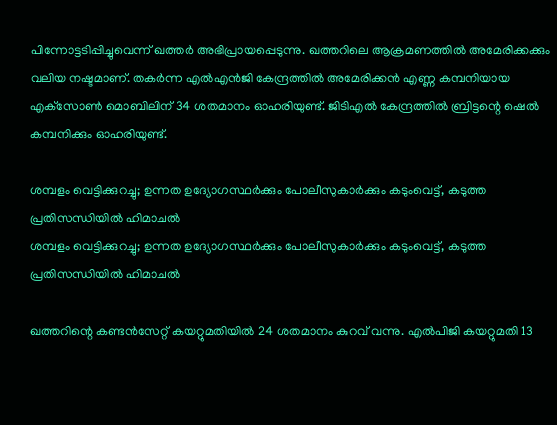പിന്നോട്ടടിപ്പിച്ചുവെന്ന് ഖത്തര്‍ അഭിപ്രായപ്പെടുന്നു. ഖത്തറിലെ ആക്രമണത്തില്‍ അമേരിക്കക്കും വലിയ നഷ്ടമാണ്. തകര്‍ന്ന എല്‍എന്‍ജി കേന്ദ്രത്തില്‍ അമേരിക്കന്‍ എണ്ണ കമ്പനിയായ എക്‌സോണ്‍ മൊബിലിന് 34 ശതമാനം ഓഹരിയുണ്ട്. ജിടിഎല്‍ കേന്ദ്രത്തില്‍ ബ്രിട്ടന്റെ ഷെല്‍ കമ്പനിക്കും ഓഹരിയുണ്ട്.

ശമ്പളം വെട്ടിക്കുറച്ചു; ഉന്നത ഉദ്യോഗസ്ഥര്‍ക്കും പോലീസുകാര്‍ക്കും കടുംവെട്ട്, കടുത്ത പ്രതിസന്ധിയില്‍ ഹിമാചല്‍
ശമ്പളം വെട്ടിക്കുറച്ചു; ഉന്നത ഉദ്യോഗസ്ഥര്‍ക്കും പോലീസുകാര്‍ക്കും കടുംവെട്ട്, കടുത്ത പ്രതിസന്ധിയില്‍ ഹിമാചല്‍

ഖത്തറിന്റെ കണ്ടന്‍സേറ്റ് കയറ്റുമതിയില്‍ 24 ശതമാനം കുറവ് വന്നു. എല്‍പിജി കയറ്റുമതി 13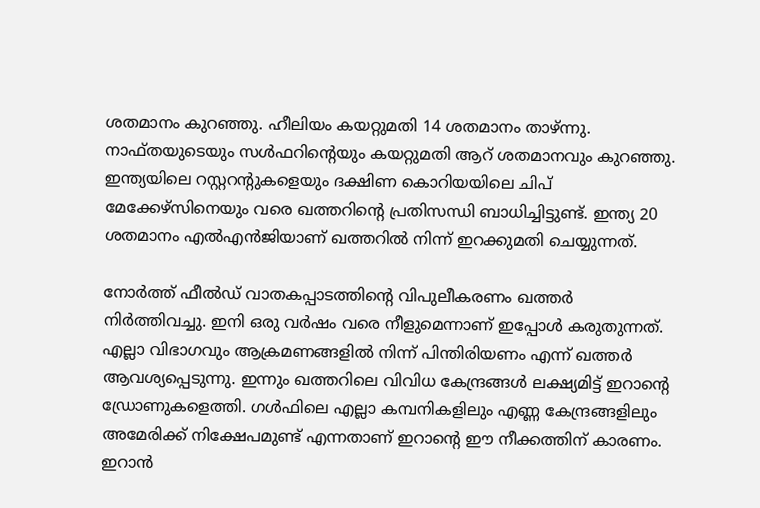ശതമാനം കുറഞ്ഞു. ഹീലിയം കയറ്റുമതി 14 ശതമാനം താഴ്ന്നു. നാഫ്തയുടെയും സള്‍ഫറിന്റെയും കയറ്റുമതി ആറ് ശതമാനവും കുറഞ്ഞു. ഇന്ത്യയിലെ റസ്റ്ററന്റുകളെയും ദക്ഷിണ കൊറിയയിലെ ചിപ് മേക്കേഴ്‌സിനെയും വരെ ഖത്തറിന്റെ പ്രതിസന്ധി ബാധിച്ചിട്ടുണ്ട്. ഇന്ത്യ 20 ശതമാനം എല്‍എന്‍ജിയാണ് ഖത്തറില്‍ നിന്ന് ഇറക്കുമതി ചെയ്യുന്നത്.

നോര്‍ത്ത് ഫീല്‍ഡ് വാതകപ്പാടത്തിന്റെ വിപുലീകരണം ഖത്തര്‍ നിര്‍ത്തിവച്ചു. ഇനി ഒരു വര്‍ഷം വരെ നീളുമെന്നാണ് ഇപ്പോള്‍ കരുതുന്നത്. എല്ലാ വിഭാഗവും ആക്രമണങ്ങളില്‍ നിന്ന് പിന്തിരിയണം എന്ന് ഖത്തര്‍ ആവശ്യപ്പെടുന്നു. ഇന്നും ഖത്തറിലെ വിവിധ കേന്ദ്രങ്ങള്‍ ലക്ഷ്യമിട്ട് ഇറാന്റെ ഡ്രോണുകളെത്തി. ഗള്‍ഫിലെ എല്ലാ കമ്പനികളിലും എണ്ണ കേന്ദ്രങ്ങളിലും അമേരിക്ക് നിക്ഷേപമുണ്ട് എന്നതാണ് ഇറാന്റെ ഈ നീക്കത്തിന് കാരണം. ഇറാന്‍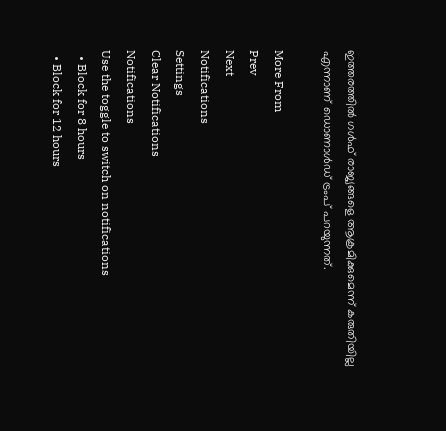ഇത്തരത്തില്‍ ഗള്‍ഫ് രാജ്യങ്ങളെ ആക്രമിക്കുമെന്ന് കരുതിയില്ല എന്നാണ് ഡൊണാള്‍ഡ് ട്രംപ് പറയുന്നത്.

More From
Prev
Next
Notifications
Settings
Clear Notifications
Notifications
Use the toggle to switch on notifications
  • Block for 8 hours
  • Block for 12 hours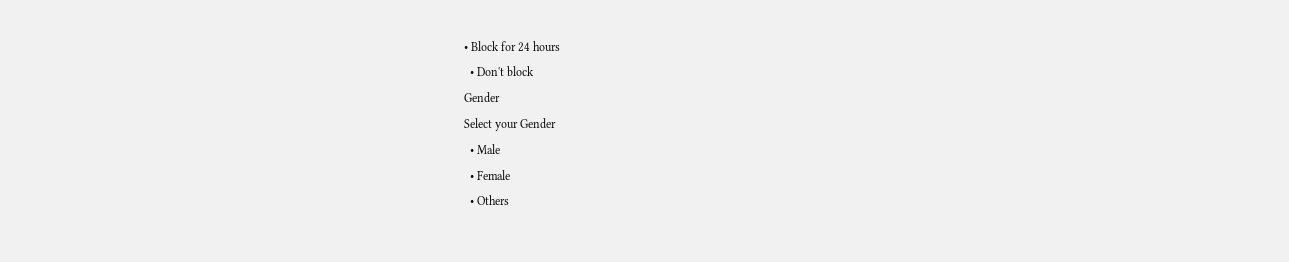• Block for 24 hours
  • Don't block
Gender
Select your Gender
  • Male
  • Female
  • Others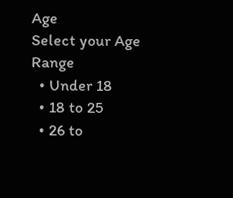Age
Select your Age Range
  • Under 18
  • 18 to 25
  • 26 to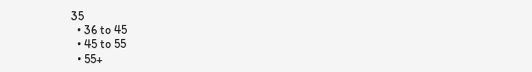35
  • 36 to 45
  • 45 to 55
  • 55+